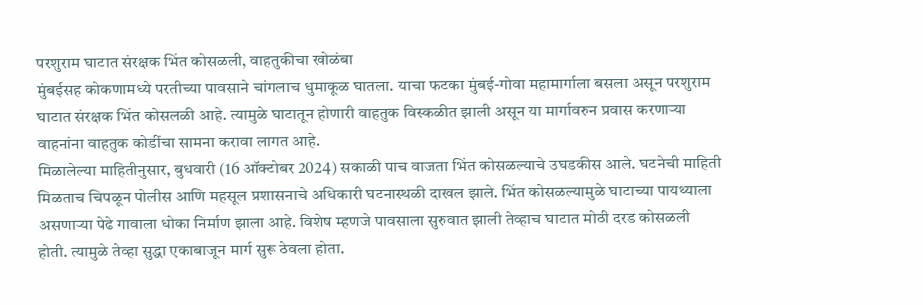परशुराम घाटात संरक्षक भिंत कोसळली, वाहतुकीचा खोळंबा
मुंबईसह कोकणामध्ये परतीच्या पावसाने चांगलाच धुमाकूळ घातला. याचा फटका मुंबई-गोवा महामार्गाला बसला असून परशुराम घाटात संरक्षक भिंत कोसलळी आहे. त्यामुळे घाटातून होणारी वाहतुक विस्कळीत झाली असून या मार्गावरुन प्रवास करणाऱ्या वाहनांना वाहतुक कोडींचा सामना करावा लागत आहे.
मिळालेल्या माहितीनुसार, बुधवारी (16 ऑक्टोबर 2024) सकाळी पाच वाजता भिंत कोसळल्याचे उघडकीस आले. घटनेची माहिती मिळताच चिपळून पोलीस आणि महसूल प्रशासनाचे अधिकारी घटनास्थळी दाखल झाले. भिंत कोसळल्यामुळे घाटाच्या पायथ्याला असणाऱ्या पेढे गावाला धोका निर्माण झाला आहे. विशेष म्हणजे पावसाला सुरुवात झाली तेव्हाच घाटात मोठी दरड कोसळली होती. त्यामुळे तेव्हा सुद्धा एकाबाजून मार्ग सुरू ठेवला होता.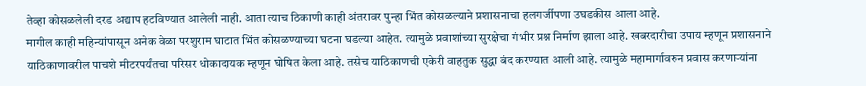तेव्हा कोसळलेली दरड अद्याप हटविण्यात आलेली नाही. आता त्याच ठिकाणी काही अंतरावर पुन्हा भिंत कोसळल्याने प्रशासनाचा हलगर्जीपणा उघडकीस आला आहे.
मागील काही महिन्यांपासून अनेक वेळा परशुराम घाटात भिंत कोसळण्याच्या घटना घडल्या आहेत. त्यामुळे प्रवाशांच्या सुरक्षेचा गंभीर प्रश्न निर्माण झाला आहे. खबरदारीचा उपाय म्हणून प्रशासनाने याठिकाणावरील पाचशे मीटरपर्यंतचा परिसर धोकादायक म्हणून घोषित केला आहे. तसेच याठिकाणची एकेरी वाहतुक सुद्धा बंद करण्यात आली आहे. त्यामुळे महामार्गावरुन प्रवास करणाऱ्यांना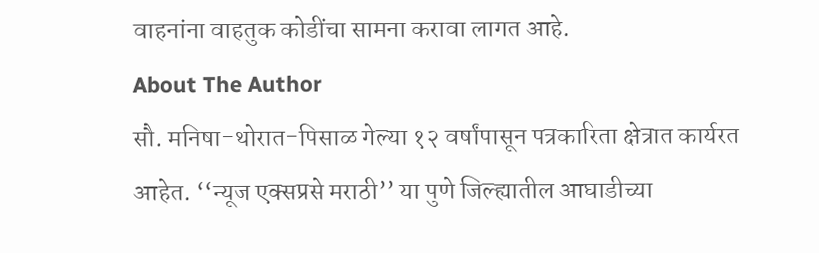वाहनांना वाहतुक कोडींचा सामना करावा लागत आहे.
About The Author
सौ. मनिषा-थोरात-पिसाळ गेल्या १२ वर्षांपासून पत्रकारिता क्षेत्रात कार्यरत आहेत. ‘‘न्यूज एक्सप्रसे मराठी’’ या पुणे जिल्ह्यातील आघाडीच्या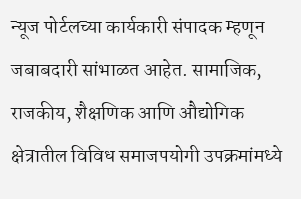न्यूज पोर्टलच्या कार्यकारी संपादक म्हणून जबाबदारी सांभाळत आहेत. सामाजिक, राजकीय, शैक्षणिक आणि औद्योगिक क्षेत्रातील विविध समाजपयोगी उपक्रमांमध्ये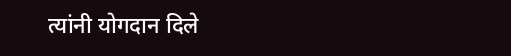त्यांनी योगदान दिले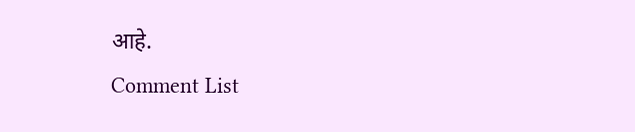आहे.
Comment List